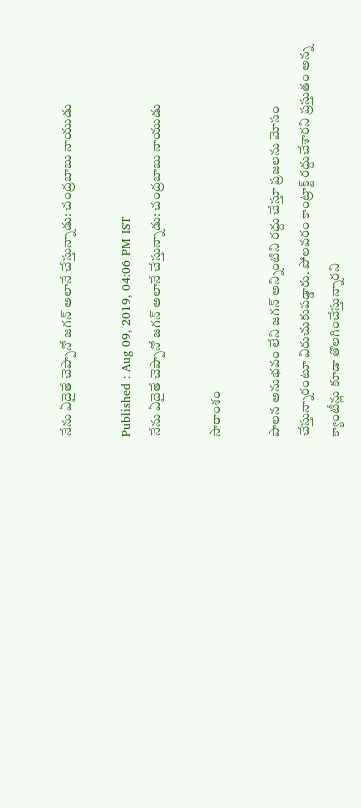నేను ఏదైతే చెప్పానో జగన్ అలానే చేస్తున్నాడు: చంద్రబాబు నాయుడు

Published : Aug 09, 2019, 04:06 PM IST
నేను ఏదైతే చెప్పానో జగన్ అలానే చేస్తున్నాడు: చంద్రబాబు నాయుడు

సారాంశం

పాలన అనుభవం లేని జగన్ అన్నింటిని రద్దు చేస్తూ ప్రజలను మోసం చేస్తున్నారంటూ విరుచుకుపడ్డారు. పోలవరం కాంట్రాక్ట్‌ రద్దుచేశారని ప్రస్తుతం అన్న క్యాంటీన్లు కూడా తొలగించేస్తున్నారని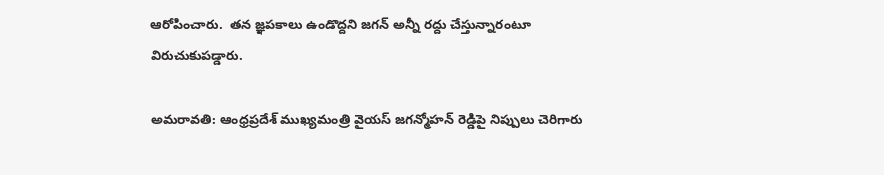ఆరోపించారు.  తన జ్ఞపకాలు ఉండొద్దని జగన్ అన్నీ రద్దు చేస్తున్నారంటూ విరుచుకుపడ్డారు.

అమరావతి: ఆంధ్రప్రదేశ్ ముఖ్యమంత్రి వైయస్ జగన్మోహన్ రెడ్డిపై నిప్పులు చెరిగారు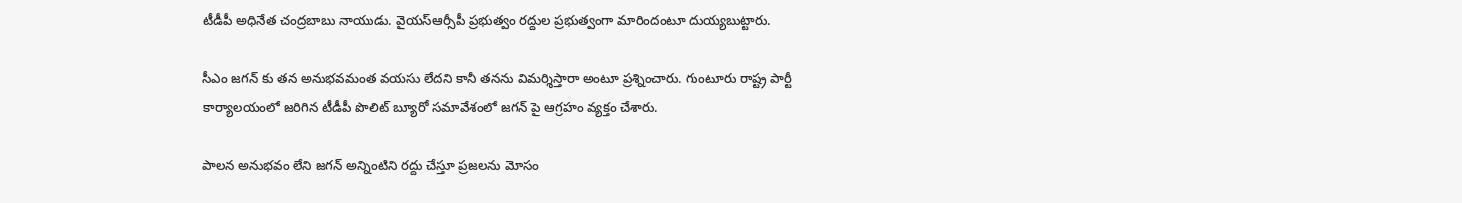టీడీపీ అధినేత చంద్రబాబు నాయుడు. వైయస్ఆర్సీపీ ప్రభుత్వం రద్దుల ప్రభుత్వంగా మారిందంటూ దుయ్యబుట్టారు.

సీఎం జగన్ కు తన అనుభవమంత వయసు లేదని కానీ తనను విమర్శిస్తారా అంటూ ప్రశ్నించారు. గుంటూరు రాష్ట్ర పార్టీ కార్యాలయంలో జరిగిన టీడీపీ పొలిట్ బ్యూరో సమావేశంలో జగన్ పై ఆగ్రహం వ్యక్తం చేశారు.

పాలన అనుభవం లేని జగన్ అన్నింటిని రద్దు చేస్తూ ప్రజలను మోసం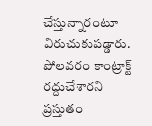చేస్తున్నారంటూ విరుచుకుపడ్డారు. పోలవరం కాంట్రాక్ట్‌ రద్దుచేశారని ప్రస్తుతం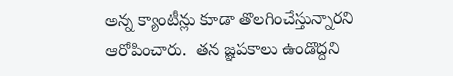అన్న క్యాంటీన్లు కూడా తొలగించేస్తున్నారని  ఆరోపించారు.  తన జ్ఞపకాలు ఉండొద్దని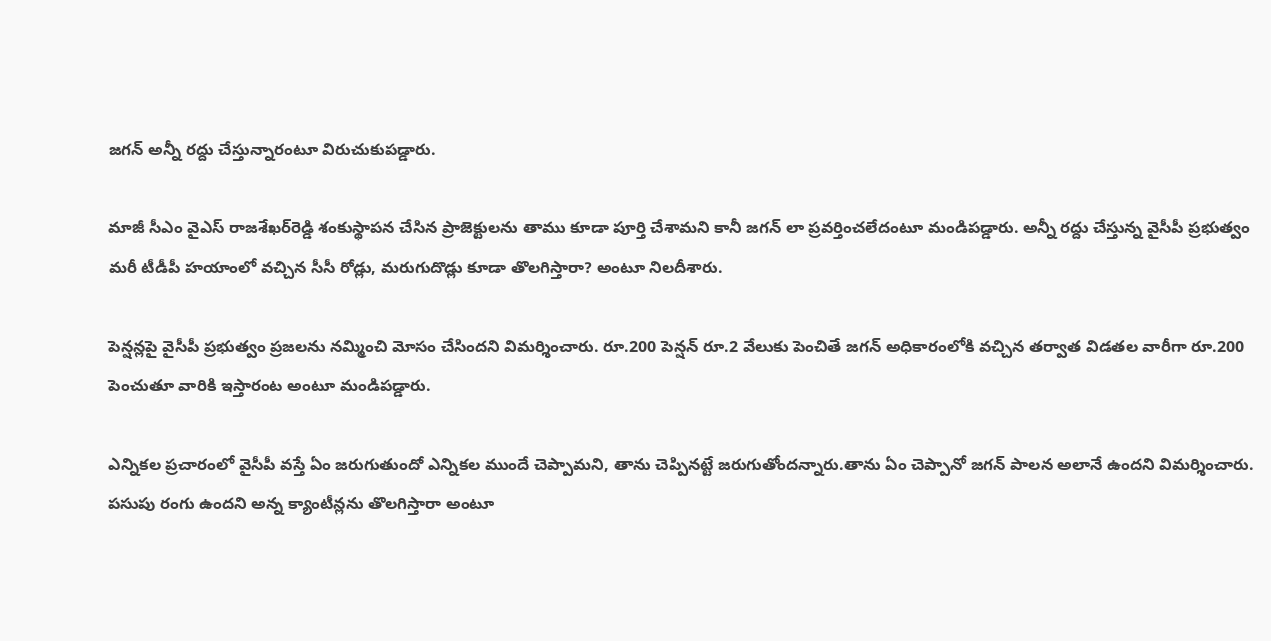జగన్ అన్నీ రద్దు చేస్తున్నారంటూ విరుచుకుపడ్డారు.

మాజీ సీఎం వైఎస్‌ రాజశేఖర్‌రెడ్డి శంకుస్థాపన చేసిన ప్రాజెక్టులను తాము కూడా పూర్తి చేశామని కానీ జగన్ లా ప్రవర్తించలేదంటూ మండిపడ్డారు. అన్నీ రద్దు చేస్తున్న వైసీపీ ప్రభుత్వం మరీ టీడీపీ హయాంలో వచ్చిన సీసీ రోడ్లు, మరుగుదొడ్లు కూడా తొలగిస్తారా? అంటూ నిలదీశారు.

పెన్షన్లపై వైసీపీ ప్రభుత్వం ప్రజలను నమ్మించి మోసం చేసిందని విమర్శించారు. రూ.200 పెన్షన్‌ రూ.2 వేలుకు పెంచితే జగన్ అధికారంలోకి వచ్చిన తర్వాత విడతల వారీగా రూ.200 పెంచుతూ వారికి ఇస్తారంట అంటూ మండిపడ్డారు.

ఎన్నికల ప్రచారంలో వైసీపీ వస్తే ఏం జరుగుతుందో ఎన్నికల ముందే చెప్పామని, తాను చెప్పినట్టే జరుగుతోందన్నారు.తాను ఏం చెప్పానో జగన్ పాలన అలానే ఉందని విమర్శించారు. పసుపు రంగు ఉందని అన్న క్యాంటీన్లను తొలగిస్తారా అంటూ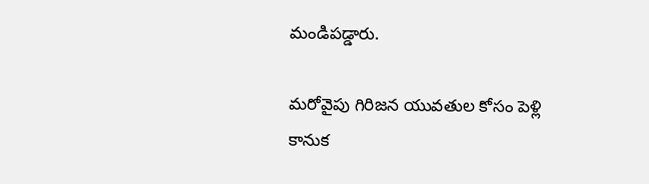మండిపడ్డారు.

మరోవైపు గిరిజన యువతుల కోసం పెళ్లి కానుక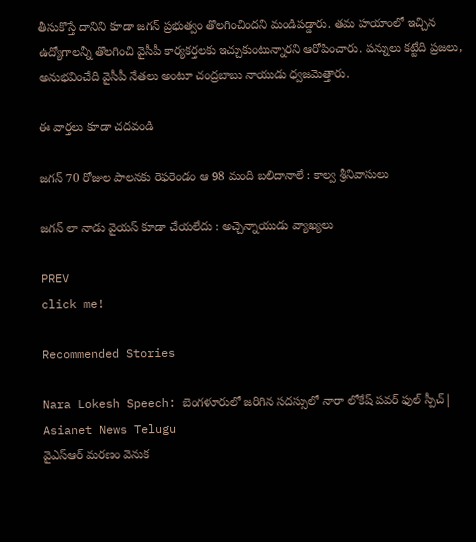తీసుకొస్తే దానిని కూడా జగన్ ప్రభుత్వం తొలగించిందని మండిపడ్డారు. తమ హయాంలో ఇచ్చిన ఉద్యోగాలన్నీ తొలగించి వైసీపీ కార్యకర్తలకు ఇచ్చుకుంటున్నారని ఆరోపించారు. పన్నులు కట్టేది ప్రజలు, అనుభవించేది వైసీపీ నేతలు అంటూ చంద్రబాబు నాయుడు ధ్వజమెత్తారు.

ఈ వార్తలు కూడా చదవండి

జగన్ 70 రోజుల పాలనకు రెఫరెండం ఆ 98 మంది బలిదానాలే : కాల్వ శ్రీనివాసులు

జగన్ లా నాడు వైయస్ కూడా చేయలేదు : అచ్చెన్నాయుడు వ్యాఖ్యలు

PREV
click me!

Recommended Stories

Nara Lokesh Speech: బెంగళూరులో జరిగిన సదస్సులో నారా లోకేష్ పవర్ ఫుల్ స్పీచ్| Asianet News Telugu
వైఎస్ఆర్ మరణం వెనుక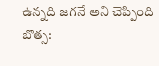ఉన్నది జగనే అని చెప్పింది బొత్స: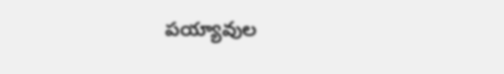పయ్యావుల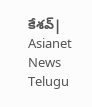కేశవ్| Asianet News Telugu